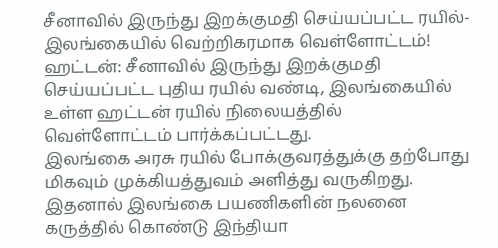சீனாவில் இருந்து இறக்குமதி செய்யப்பட்ட ரயில்- இலங்கையில் வெற்றிகரமாக வெள்ளோட்டம்!
ஹட்டன்: சீனாவில் இருந்து இறக்குமதி செய்யப்பட்ட புதிய ரயில் வண்டி, இலங்கையில் உள்ள ஹட்டன் ரயில் நிலையத்தில் வெள்ளோட்டம் பார்க்கப்பட்டது.
இலங்கை அரசு ரயில் போக்குவரத்துக்கு தற்போது மிகவும் முக்கியத்துவம் அளித்து வருகிறது. இதனால் இலங்கை பயணிகளின் நலனை கருத்தில் கொண்டு இந்தியா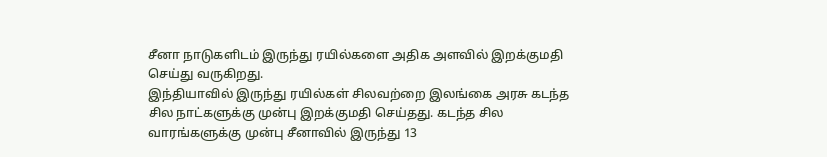சீனா நாடுகளிடம் இருந்து ரயில்களை அதிக அளவில் இறக்குமதி செய்து வருகிறது.
இந்தியாவில் இருந்து ரயில்கள் சிலவற்றை இலங்கை அரசு கடந்த சில நாட்களுக்கு முன்பு இறக்குமதி செய்தது. கடந்த சில வாரங்களுக்கு முன்பு சீனாவில் இருந்து 13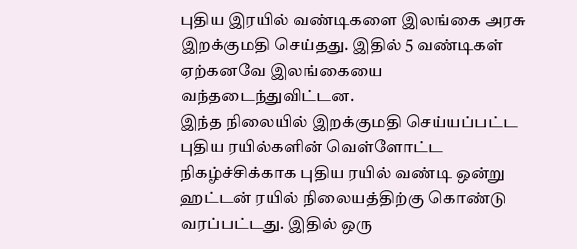புதிய இரயில் வண்டிகளை இலங்கை அரசு இறக்குமதி செய்தது. இதில் 5 வண்டிகள் ஏற்கனவே இலங்கையை வந்தடைந்துவிட்டன.
இந்த நிலையில் இறக்குமதி செய்யப்பட்ட புதிய ரயில்களின் வெள்ளோட்ட நிகழ்ச்சிக்காக புதிய ரயில் வண்டி ஒன்று ஹட்டன் ரயில் நிலையத்திற்கு கொண்டு வரப்பட்டது. இதில் ஒரு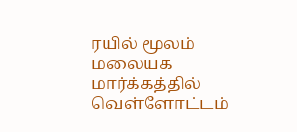ரயில் மூலம் மலையக மார்க்கத்தில் வெள்ளோட்டம்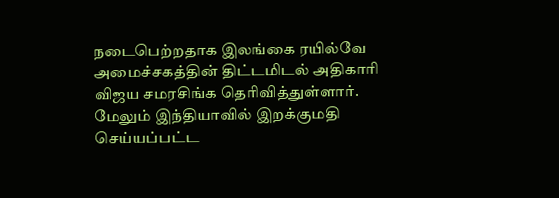நடைபெற்றதாக இலங்கை ரயில்வே அமைச்சகத்தின் திட்டமிடல் அதிகாரி விஜய சமரசிங்க தெரிவித்துள்ளார்.
மேலும் இந்தியாவில் இறக்குமதி செய்யப்பட்ட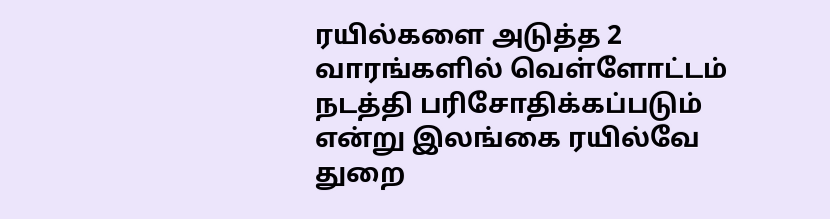ரயில்களை அடுத்த 2 வாரங்களில் வெள்ளோட்டம் நடத்தி பரிசோதிக்கப்படும் என்று இலங்கை ரயில்வே துறை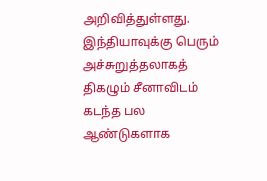அறிவித்துள்ளது.
இந்தியாவுக்கு பெரும் அச்சுறுத்தலாகத் திகழும் சீனாவிடம் கடந்த பல ஆண்டுகளாக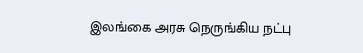இலங்கை அரசு நெருங்கிய நட்பு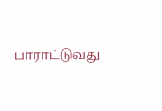பாராட்டுவது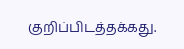குறிப்பிடத்தக்கது.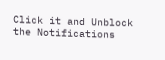Click it and Unblock the Notifications